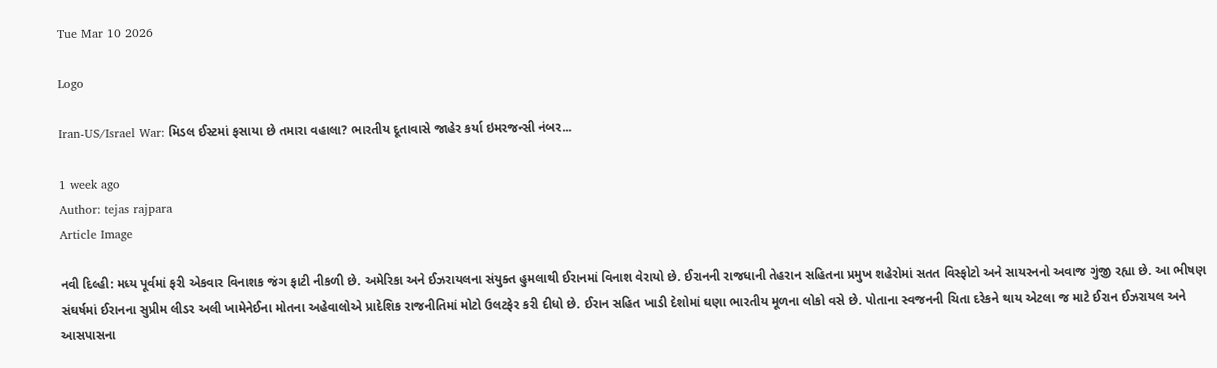Tue Mar 10 2026

Logo

Iran-US/Israel War: મિડલ ઈસ્ટમાં ફસાયા છે તમારા વહાલા? ભારતીય દૂતાવાસે જાહેર કર્યા ઇમરજન્સી નંબર...

1 week ago
Author: tejas rajpara
Article Image

નવી દિલ્હી: મધ્ય પૂર્વમાં ફરી એકવાર વિનાશક જંગ ફાટી નીકળી છે. અમેરિકા અને ઈઝરાયલના સંયુક્ત હુમલાથી ઈરાનમાં વિનાશ વેરાયો છે. ઈરાનની રાજધાની તેહરાન સહિતના પ્રમુખ શહેરોમાં સતત વિસ્ફોટો અને સાયરનનો અવાજ ગુંજી રહ્યા છે. આ ભીષણ સંઘર્ષમાં ઈરાનના સુપ્રીમ લીડર અલી ખામેનેઈના મોતના અહેવાલોએ પ્રાદેશિક રાજનીતિમાં મોટો ઉલટફેર કરી દીધો છે. ઈરાન સહિત ખાડી દેશોમાં ઘણા ભારતીય મૂળના લોકો વસે છે. પોતાના સ્વજનની ચિતા દરેકને થાય એટલા જ માટે ઈરાન ઈઝરાયલ અને આસપાસના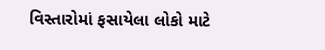વિસ્તારોમાં ફસાયેલા લોકો માટે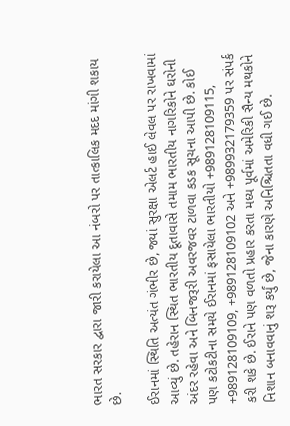ભારત સરકાર દ્વારા જારી કરાયેલા આ નંબરો પર તાત્કાલિક મદદ માંગી શકાય છે.

ઈરાનમાં સ્થિતિ અત્યંત ગંભીર છે, જ્યાં સુરક્ષા એલર્ટ હાઈ લેવલ પર રાખવામાં આવ્યું છે. તહેરાન સ્થિત ભારતીય દૂતાવાસે તમામ ભારતીય નાગરિકોને ઘરોની અંદર રહેવા અને બિનજરૂરી અવરજવર ટાળવા કડક સૂચના આપી છે. કોઈ પણ કટોકટીના સમયે ઈરાનમાં ફસાયેલા ભારતીયો +989128109115, +989128109109, +989128109102 અને +989932179359 પર સંપર્ક કરી શકે છે. ઈરાને પણ વળતો પ્રહાર કરતા મધ્ય પૂર્વમાં અમેરિકી સૈન્ય મથકોને નિશાન બનાવવાનું શરૂ કર્યું છે, જેના કારણે અનિશ્ચિતતા વધી ગઈ છે.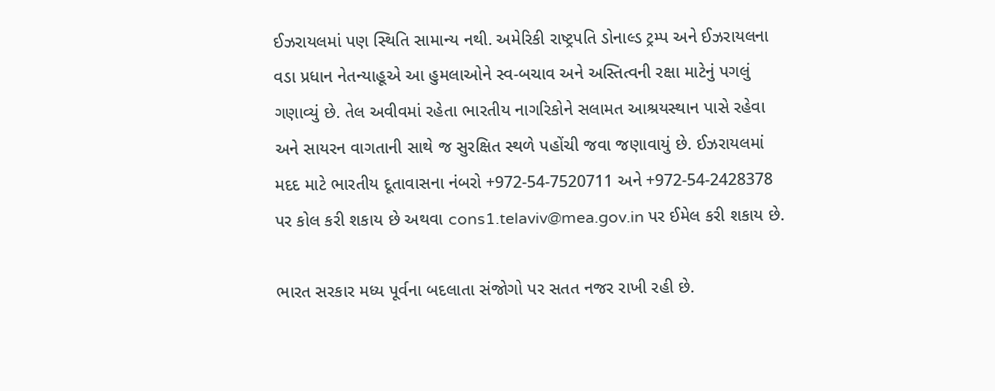ઈઝરાયલમાં પણ સ્થિતિ સામાન્ય નથી. અમેરિકી રાષ્ટ્રપતિ ડોનાલ્ડ ટ્રમ્પ અને ઈઝરાયલના વડા પ્રધાન નેતન્યાહૂએ આ હુમલાઓને સ્વ-બચાવ અને અસ્તિત્વની રક્ષા માટેનું પગલું ગણાવ્યું છે. તેલ અવીવમાં રહેતા ભારતીય નાગરિકોને સલામત આશ્રયસ્થાન પાસે રહેવા અને સાયરન વાગતાની સાથે જ સુરક્ષિત સ્થળે પહોંચી જવા જણાવાયું છે. ઈઝરાયલમાં મદદ માટે ભારતીય દૂતાવાસના નંબરો +972-54-7520711 અને +972-54-2428378 પર કોલ કરી શકાય છે અથવા cons1.telaviv@mea.gov.in પર ઈમેલ કરી શકાય છે.

ભારત સરકાર મધ્ય પૂર્વના બદલાતા સંજોગો પર સતત નજર રાખી રહી છે.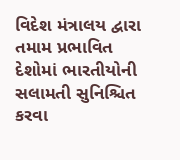વિદેશ મંત્રાલય દ્વારા તમામ પ્રભાવિત દેશોમાં ભારતીયોની સલામતી સુનિશ્ચિત કરવા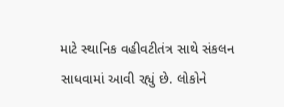માટે સ્થાનિક વહીવટીતંત્ર સાથે સંકલન સાધવામાં આવી રહ્યું છે. લોકોને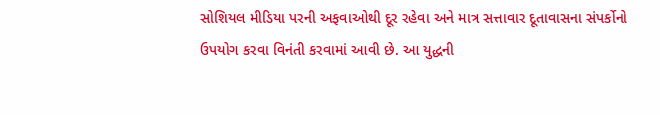સોશિયલ મીડિયા પરની અફવાઓથી દૂર રહેવા અને માત્ર સત્તાવાર દૂતાવાસના સંપર્કોનો ઉપયોગ કરવા વિનંતી કરવામાં આવી છે. આ યુદ્ધની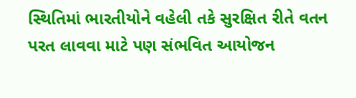સ્થિતિમાં ભારતીયોને વહેલી તકે સુરક્ષિત રીતે વતન પરત લાવવા માટે પણ સંભવિત આયોજન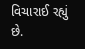વિચારાઈ રહ્યું છે.